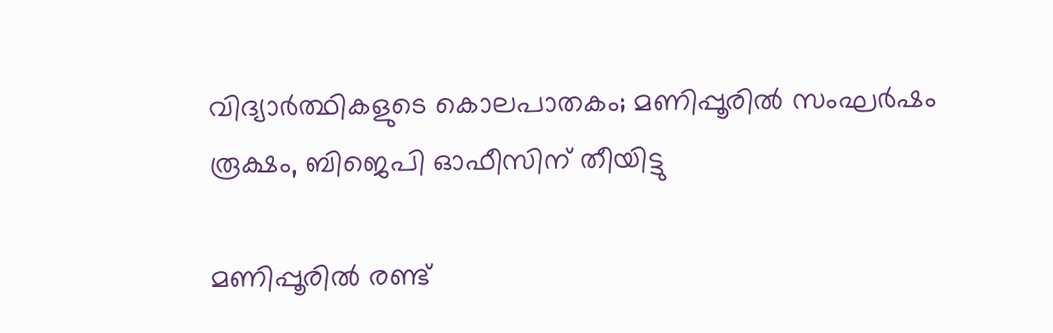വിദ്യാര്‍ത്ഥികളുടെ കൊലപാതകം; മണിപ്പൂരില്‍ സംഘര്‍ഷം രൂക്ഷം, ബിജെപി ഓഫീസിന് തീയിട്ടു

മണിപ്പൂരില്‍ രണ്ട്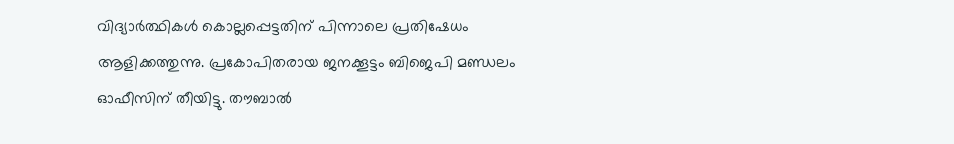വിദ്യാര്‍ത്ഥികള്‍ കൊല്ലപ്പെട്ടതിന് പിന്നാലെ പ്രതിഷേധം ആളിക്കത്തുന്നു. പ്രകോപിതരായ ജനക്കൂട്ടം ബിജെപി മണ്ഡലം ഓഫീസിന് തീയിട്ടു. തൗബാല്‍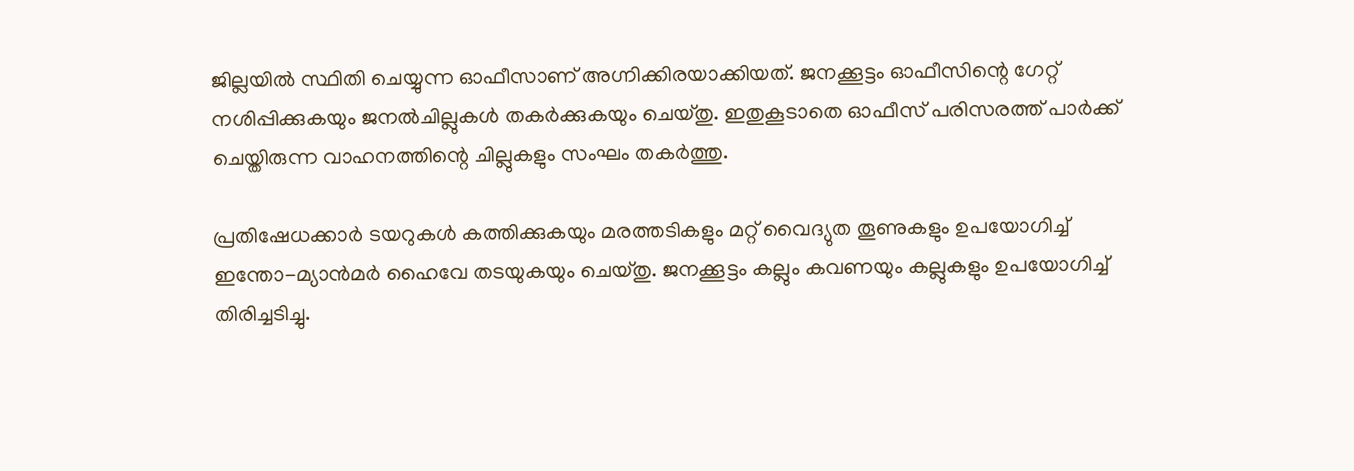ജില്ലയില്‍ സ്ഥിതി ചെയ്യുന്ന ഓഫീസാണ് അഗ്നിക്കിരയാക്കിയത്. ജനക്കൂട്ടം ഓഫീസിന്റെ ഗേറ്റ് നശിപ്പിക്കുകയും ജനല്‍ചില്ലുകള്‍ തകര്‍ക്കുകയും ചെയ്തു. ഇതുകൂടാതെ ഓഫീസ് പരിസരത്ത് പാര്‍ക്ക് ചെയ്തിരുന്ന വാഹനത്തിന്റെ ചില്ലുകളും സംഘം തകര്‍ത്തു.

പ്രതിഷേധക്കാര്‍ ടയറുകള്‍ കത്തിക്കുകയും മരത്തടികളും മറ്റ് വൈദ്യുത തൂണുകളും ഉപയോഗിച്ച് ഇന്തോ-മ്യാന്‍മര്‍ ഹൈവേ തടയുകയും ചെയ്തു. ജനക്കൂട്ടം കല്ലും കവണയും കല്ലുകളും ഉപയോഗിച്ച് തിരിച്ചടിച്ചു.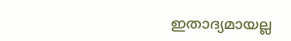ഇതാദ്യമായല്ല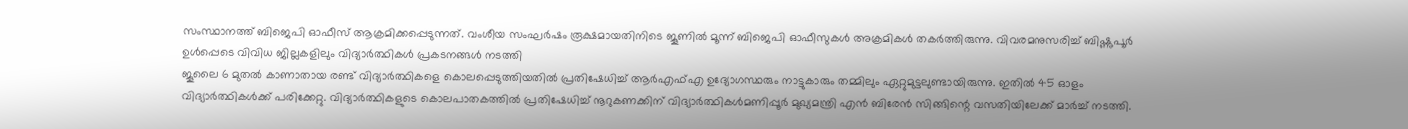സംസ്ഥാനത്ത് ബിജെപി ഓഫീസ് ആക്രമിക്കപ്പെടുന്നത്. വംശീയ സംഘര്‍ഷം രൂക്ഷമായതിനിടെ ജൂണില്‍ മൂന്ന് ബിജെപി ഓഫീസുകള്‍ അക്രമികള്‍ തകര്‍ത്തിരുന്നു. വിവരമനുസരിച്ച് ബിഷ്ണുപൂര്‍ ഉള്‍പ്പെടെ വിവിധ ജില്ലകളിലും വിദ്യാര്‍ത്ഥികള്‍ പ്രകടനങ്ങള്‍ നടത്തി
ജൂലൈ 6 മുതല്‍ കാണാതായ രണ്ട് വിദ്യാര്‍ത്ഥികളെ കൊലപ്പെടുത്തിയതില്‍ പ്രതിഷേധിച്ച് ആര്‍എഫ്എ ഉദ്യോഗസ്ഥരും നാട്ടുകാരും തമ്മിലും ഏറ്റുമുട്ടലുണ്ടായിരുന്നു. ഇതില്‍ 45 ഓളം വിദ്യാര്‍ത്ഥികള്‍ക്ക് പരിക്കേറ്റു. വിദ്യാര്‍ത്ഥികളുടെ കൊലപാതകത്തില്‍ പ്രതിഷേധിച്ച് നൂറുകണക്കിന് വിദ്യാര്‍ത്ഥികള്‍മണിപ്പൂര്‍ മുഖ്യമന്ത്രി എന്‍ ബിരേന്‍ സിങ്ങിന്റെ വസതിയിലേക്ക് മാര്‍ച്ച് നടത്തി.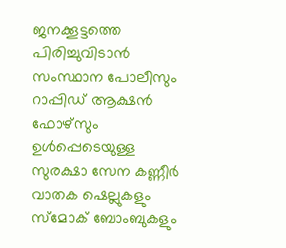ജനക്കൂട്ടത്തെ പിരിച്ചുവിടാന്‍ സംസ്ഥാന പോലീസും റാപ്പിഡ് ആക്ഷന്‍ ഫോഴ്സും ഉള്‍പ്പെടെയുള്ള സുരക്ഷാ സേന കണ്ണീര്‍ വാതക ഷെല്ലുകളും സ്‌മോക് ബോംബുകളും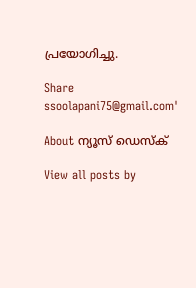പ്രയോഗിച്ചു.

Share
ssoolapani75@gmail.com'

About ന്യൂസ് ഡെസ്ക്

View all posts by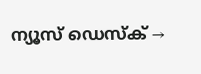ന്യൂസ് ഡെസ്ക് →